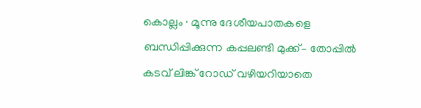കൊല്ലം ∙ മൂന്നു ദേശീയപാതകളെ ബന്ധിപ്പിക്കുന്ന കപ്പലണ്ടി മുക്ക്– തോപ്പിൽ കടവ് ലിങ്ക് റോഡ് വഴിയറിയാതെ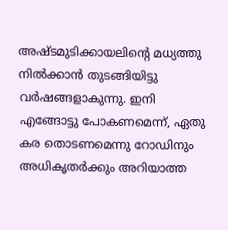അഷ്ടമുടിക്കായലിന്റെ മധ്യത്തു നിൽക്കാൻ തുടങ്ങിയിട്ടു വർഷങ്ങളാകുന്നു. ഇനി എങ്ങോട്ടു പോകണമെന്ന്, ഏതു കര തൊടണമെന്നു റോഡിനും അധികൃതർക്കും അറിയാത്ത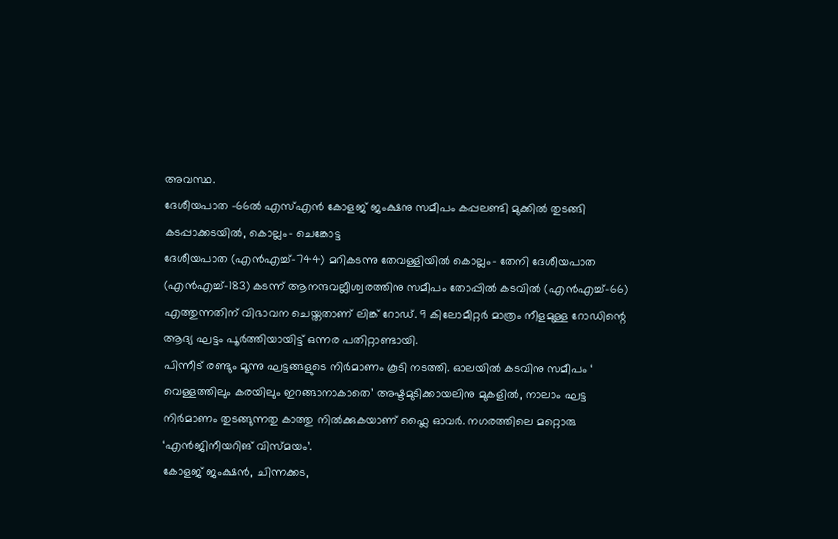അവസ്ഥ.
ദേശീയപാത –66ൽ എസ്എൻ കോളജ് ജംക്ഷനു സമീപം കപ്പലണ്ടി മുക്കിൽ തുടങ്ങി കടപ്പാക്കടയിൽ, കൊല്ലം– ചെങ്കോട്ട
ദേശീയപാത (എൻഎച്ച്–744) മറികടന്നു തേവള്ളിയിൽ കൊല്ലം– തേനി ദേശീയപാത (എൻഎച്ച്–183) കടന്ന് ആനന്ദവല്ലീശ്വരത്തിനു സമീപം തോപ്പിൽ കടവിൽ (എൻഎച്ച്–66) എത്തുന്നതിന് വിഭാവന ചെയ്തതാണ് ലിങ്ക് റോഡ്. 9 കിലോമീറ്റർ മാത്രം നീളമുള്ള റോഡിന്റെ ആദ്യ ഘട്ടം പൂർത്തിയായിട്ട് ഒന്നര പതിറ്റാണ്ടായി.
പിന്നീട് രണ്ടും മൂന്നു ഘട്ടങ്ങളുടെ നിർമാണം കൂടി നടത്തി. ഓലയിൽ കടവിനു സമീപം ‘ വെള്ളത്തിലും കരയിലും ഇറങ്ങാനാകാതെ’ അഷ്ടമുടിക്കായലിനു മുകളിൽ, നാലാം ഘട്ട
നിർമാണം തുടങ്ങുന്നതു കാത്തു നിൽക്കുകയാണ് ഫ്ലൈ ഓവർ. നഗരത്തിലെ മറ്റൊരു ‘എൻജിനീയറിങ് വിസ്മയം’.
കോളജ് ജംക്ഷൻ, ചിന്നക്കട,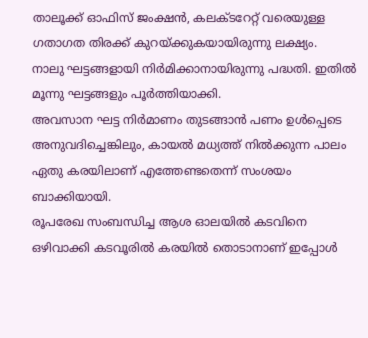താലൂക്ക് ഓഫിസ് ജംക്ഷൻ, കലക്ടറേറ്റ് വരെയുള്ള ഗതാഗത തിരക്ക് കുറയ്ക്കുകയായിരുന്നു ലക്ഷ്യം.
നാലു ഘട്ടങ്ങളായി നിർമിക്കാനായിരുന്നു പദ്ധതി. ഇതിൽ മൂന്നു ഘട്ടങ്ങളും പൂർത്തിയാക്കി.
അവസാന ഘട്ട നിർമാണം തുടങ്ങാൻ പണം ഉൾപ്പെടെ അനുവദിച്ചെങ്കിലും, കായൽ മധ്യത്ത് നിൽക്കുന്ന പാലം ഏതു കരയിലാണ് എത്തേണ്ടതെന്ന് സംശയം ബാക്കിയായി.
രൂപരേഖ സംബന്ധിച്ച ആശ ഓലയിൽ കടവിനെ ഒഴിവാക്കി കടവൂരിൽ കരയിൽ തൊടാനാണ് ഇപ്പോൾ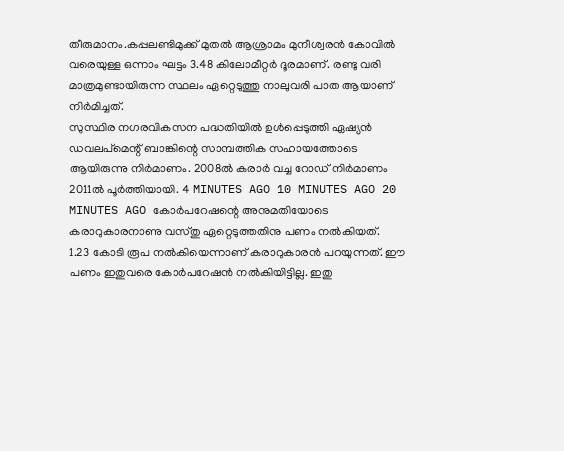തീരുമാനം.കപ്പലണ്ടിമുക്ക് മുതൽ ആശ്രാമം മുനീശ്വരൻ കോവിൽ വരെയുള്ള ഒന്നാം ഘട്ടം 3.48 കിലോമീറ്റർ ദൂരമാണ്. രണ്ടു വരി മാത്രമുണ്ടായിരുന്ന സ്ഥലം ഏറ്റെടുത്തു നാലുവരി പാത ആയാണ് നിർമിച്ചത്.
സുസ്ഥിര നഗരവികസന പദ്ധതിയിൽ ഉൾപ്പെടുത്തി ഏഷ്യൻ ഡവലപ്മെന്റ് ബാങ്കിന്റെ സാമ്പത്തിക സഹായത്തോടെ ആയിരുന്നു നിർമാണം. 2008ൽ കരാർ വച്ച റോഡ് നിർമാണം 2011ൽ പൂർത്തിയായി. 4 MINUTES AGO 10 MINUTES AGO 20 MINUTES AGO കോർപറേഷന്റെ അനുമതിയോടെ കരാറുകാരനാണു വസ്തു ഏറ്റെടുത്തതിനു പണം നൽകിയത്.
1.23 കോടി രൂപ നൽകിയെന്നാണ് കരാറുകാരൻ പറയുന്നത്. ഈ പണം ഇതുവരെ കോർപറേഷൻ നൽകിയിട്ടില്ല. ഇതു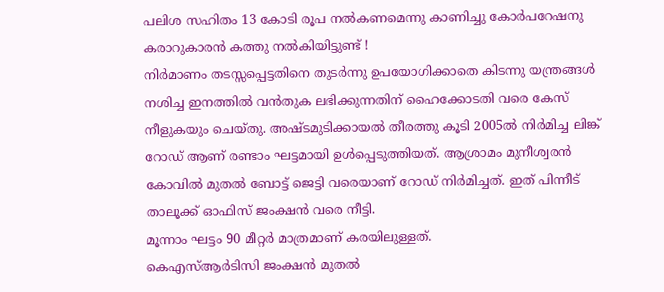പലിശ സഹിതം 13 കോടി രൂപ നൽകണമെന്നു കാണിച്ചു കോർപറേഷനു കരാറുകാരൻ കത്തു നൽകിയിട്ടുണ്ട് !
നിർമാണം തടസ്സപ്പെട്ടതിനെ തുടർന്നു ഉപയോഗിക്കാതെ കിടന്നു യന്ത്രങ്ങൾ നശിച്ച ഇനത്തിൽ വൻതുക ലഭിക്കുന്നതിന് ഹൈക്കോടതി വരെ കേസ് നീളുകയും ചെയ്തു. അഷ്ടമുടിക്കായൽ തീരത്തു കൂടി 2005ൽ നിർമിച്ച ലിങ്ക് റോഡ് ആണ് രണ്ടാം ഘട്ടമായി ഉൾപ്പെടുത്തിയത്. ആശ്രാമം മുനീശ്വരൻ കോവിൽ മുതൽ ബോട്ട് ജെട്ടി വരെയാണ് റോഡ് നിർമിച്ചത്. ഇത് പിന്നീട് താലൂക്ക് ഓഫിസ് ജംക്ഷൻ വരെ നീട്ടി.
മൂന്നാം ഘട്ടം 90 മീറ്റർ മാത്രമാണ് കരയിലുള്ളത്.
കെഎസ്ആർടിസി ജംക്ഷൻ മുതൽ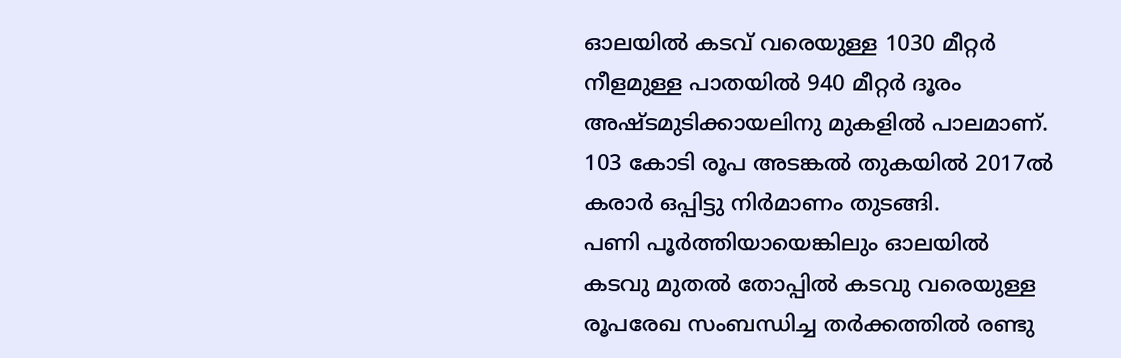ഓലയിൽ കടവ് വരെയുള്ള 1030 മീറ്റർ നീളമുള്ള പാതയിൽ 940 മീറ്റർ ദൂരം അഷ്ടമുടിക്കായലിനു മുകളിൽ പാലമാണ്. 103 കോടി രൂപ അടങ്കൽ തുകയിൽ 2017ൽ കരാർ ഒപ്പിട്ടു നിർമാണം തുടങ്ങി.
പണി പൂർത്തിയായെങ്കിലും ഓലയിൽ കടവു മുതൽ തോപ്പിൽ കടവു വരെയുള്ള രൂപരേഖ സംബന്ധിച്ച തർക്കത്തിൽ രണ്ടു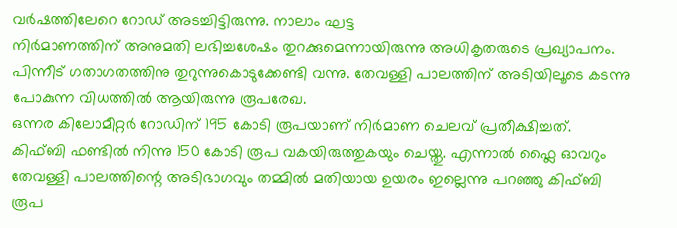വർഷത്തിലേറെ റോഡ് അടച്ചിട്ടിരുന്നു. നാലാം ഘട്ട
നിർമാണത്തിന് അനുമതി ലഭിച്ചശേഷം തുറക്കുമെന്നായിരുന്നു അധികൃതരുടെ പ്രഖ്യാപനം. പിന്നീട് ഗതാഗതത്തിനു തുറുന്നുകൊടുക്കേണ്ടി വന്നു. തേവള്ളി പാലത്തിന് അടിയിലൂടെ കടന്നു പോകുന്ന വിധത്തിൽ ആയിരുന്നു രൂപരേഖ.
ഒന്നര കിലോമീറ്റർ റോഡിന് 195 കോടി രൂപയാണ് നിർമാണ ചെലവ് പ്രതീക്ഷിച്ചത്.
കിഫ്ബി ഫണ്ടിൽ നിന്നു 150 കോടി രൂപ വകയിരുത്തുകയും ചെയ്തു. എന്നാൽ ഫ്ലൈ ഓവറും തേവള്ളി പാലത്തിന്റെ അടിഭാഗവും തമ്മിൽ മതിയായ ഉയരം ഇല്ലെന്നു പറഞ്ഞു കിഫ്ബി രൂപ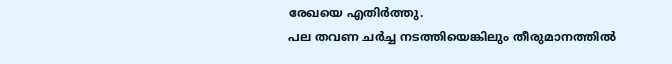രേഖയെ എതിർത്തു.
പല തവണ ചർച്ച നടത്തിയെങ്കിലും തീരുമാനത്തിൽ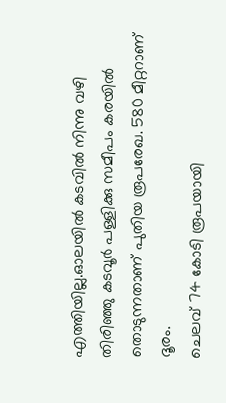എത്തിയില്ല.ഓലയിൽ കടവിൽ നിന്നു വഴി തിരിഞ്ഞു കടവൂർ പള്ളിക്കു സമീപം കരയിൽ തൊടുന്നതാണ് പുതിയ രൂപരേഖ. 580 മീറ്ററാണ് ദൂരം.
ചെലവ് 74 കോടി രൂപയായി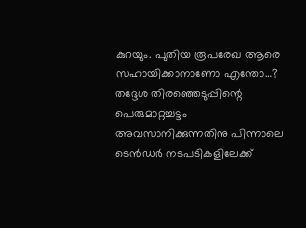കുറയും. പുതിയ രൂപരേഖ ആരെ സഹായിക്കാനാണോ എന്തോ…? തദ്ദേശ തിരഞ്ഞെടുപ്പിന്റെ പെരുമാറ്റച്ചട്ടം അവസാനിക്കുന്നതിനു പിന്നാലെ ടെൻഡർ നടപടികളിലേക്ക്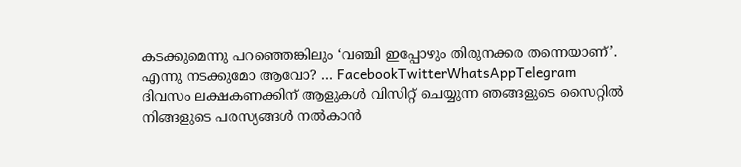കടക്കുമെന്നു പറഞ്ഞെങ്കിലും ‘വഞ്ചി ഇപ്പോഴും തിരുനക്കര തന്നെയാണ്’.
എന്നു നടക്കുമോ ആവോ? … FacebookTwitterWhatsAppTelegram
ദിവസം ലക്ഷകണക്കിന് ആളുകൾ വിസിറ്റ് ചെയ്യുന്ന ഞങ്ങളുടെ സൈറ്റിൽ നിങ്ങളുടെ പരസ്യങ്ങൾ നൽകാൻ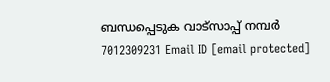ബന്ധപ്പെടുക വാട്സാപ്പ് നമ്പർ 7012309231 Email ID [email protected]